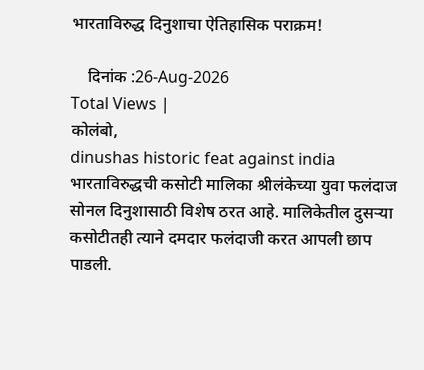भारताविरुद्ध दिनुशाचा ऐतिहासिक पराक्रम!

    दिनांक :26-Aug-2026
Total Views |
कोलंबो,
dinushas historic feat against india भारताविरुद्धची कसोटी मालिका श्रीलंकेच्या युवा फलंदाज सोनल दिनुशासाठी विशेष ठरत आहे. मालिकेतील दुसऱ्या कसोटीतही त्याने दमदार फलंदाजी करत आपली छाप पाडली.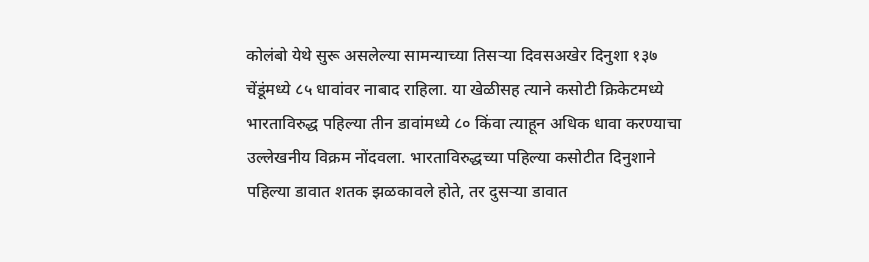कोलंबो येथे सुरू असलेल्या सामन्याच्या तिसऱ्या दिवसअखेर दिनुशा १३७ चेंडूंमध्ये ८५ धावांवर नाबाद राहिला. या खेळीसह त्याने कसोटी क्रिकेटमध्ये भारताविरुद्ध पहिल्या तीन डावांमध्ये ८० किंवा त्याहून अधिक धावा करण्याचा उल्लेखनीय विक्रम नोंदवला. भारताविरुद्धच्या पहिल्या कसोटीत दिनुशाने पहिल्या डावात शतक झळकावले होते, तर दुसऱ्या डावात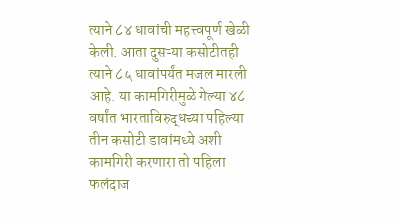त्याने ८४ धावांची महत्त्वपूर्ण खेळी केली. आता दुसऱ्या कसोटीतही त्याने ८५ धावांपर्यंत मजल मारली आहे. या कामगिरीमुळे गेल्या ४८ वर्षांत भारताविरुद्धच्या पहिल्या तीन कसोटी डावांमध्ये अशी कामगिरी करणारा तो पहिला फलंदाज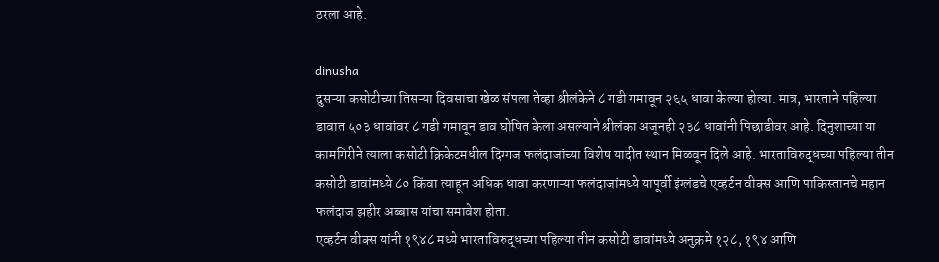ठरला आहे.

dinusha
दुसऱ्या कसोटीच्या तिसऱ्या दिवसाचा खेळ संपला तेव्हा श्रीलंकेने ८ गडी गमावून २६५ धावा केल्या होत्या. मात्र, भारताने पहिल्या डावात ५०३ धावांवर ८ गडी गमावून डाव घोषित केला असल्याने श्रीलंका अजूनही २३८ धावांनी पिछाडीवर आहे. दिनुशाच्या या कामगिरीने त्याला कसोटी क्रिकेटमधील दिग्गज फलंदाजांच्या विशेष यादीत स्थान मिळवून दिले आहे. भारताविरुद्धच्या पहिल्या तीन कसोटी डावांमध्ये ८० किंवा त्याहून अधिक धावा करणाऱ्या फलंदाजांमध्ये यापूर्वी इंग्लंडचे एव्हर्टन वीक्स आणि पाकिस्तानचे महान फलंदाज झहीर अब्बास यांचा समावेश होता.
एव्हर्टन वीक्स यांनी १९४८ मध्ये भारताविरुद्धच्या पहिल्या तीन कसोटी डावांमध्ये अनुक्रमे १२८, १९४ आणि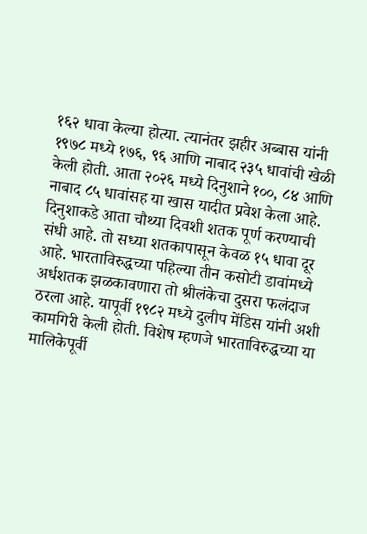१६२ धावा केल्या होत्या. त्यानंतर झहीर अब्बास यांनी १९७८ मध्ये १७६, ९६ आणि नाबाद २३५ धावांची खेळी केली होती. आता २०२६ मध्ये दिनुशाने १००, ८४ आणि नाबाद ८५ धावांसह या खास यादीत प्रवेश केला आहे. दिनुशाकडे आता चौथ्या दिवशी शतक पूर्ण करण्याची संधी आहे. तो सध्या शतकापासून केवळ १५ धावा दूर आहे. भारताविरुद्धच्या पहिल्या तीन कसोटी डावांमध्ये अर्धशतक झळकावणारा तो श्रीलंकेचा दुसरा फलंदाज ठरला आहे. यापूर्वी १९८२ मध्ये दुलीप मेंडिस यांनी अशी कामगिरी केली होती. विशेष म्हणजे भारताविरुद्धच्या या मालिकेपूर्वी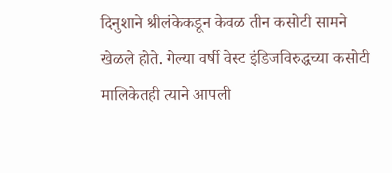दिनुशाने श्रीलंकेकडून केवळ तीन कसोटी सामने खेळले होते. गेल्या वर्षी वेस्ट इंडिजविरुद्धच्या कसोटी मालिकेतही त्याने आपली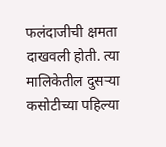फलंदाजीची क्षमता दाखवली होती. त्या मालिकेतील दुसऱ्या कसोटीच्या पहिल्या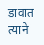डावात त्याने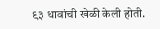९३ धावांची खेळी केली होती.